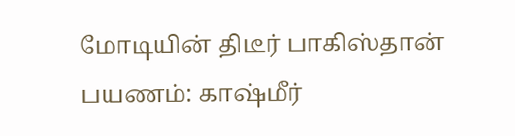மோடியின் திடீர் பாகிஸ்தான் பயணம்: காஷ்மீர்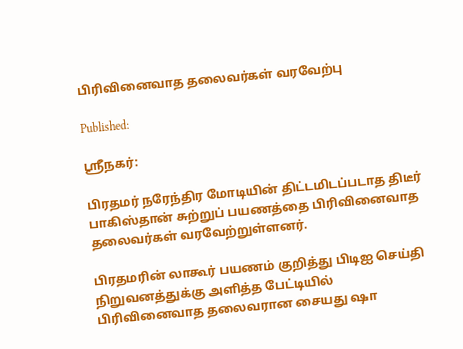பிரிவினைவாத தலைவர்கள் வரவேற்பு

Published:

ஸ்ரீநகர்:

பிரதமர் நரேந்திர மோடியின் திட்டமிடப்படாத திடீர் பாகிஸ்தான் சுற்றுப் பயணத்தை பிரிவினைவாத தலைவர்கள் வரவேற்றுள்ளனர்.

பிரதமரின் லாகூர் பயணம் குறித்து பிடிஐ செய்தி நிறுவனத்துக்கு அளித்த பேட்டியில் பிரிவினைவாத தலைவரான சையது ஷா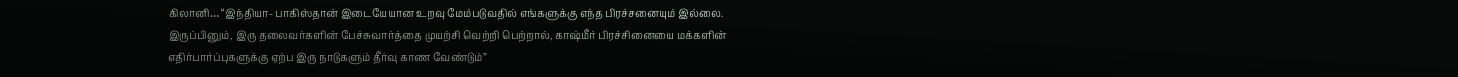கிலானி… “இந்தியா- பாகிஸ்தான் இடையேயான உறவு மேம்படுவதில் எங்களுக்கு எந்த பிரச்சனையும் இல்லை. இருப்பினும், இரு தலைவர்களின் பேச்சுவார்த்தை முயற்சி வெற்றி பெற்றால், காஷ்மீர் பிரச்சினையை மக்களின் எதிர்பார்ப்புகளுக்கு ஏற்ப இரு நாடுகளும் தீர்வு காண வேண்டும்”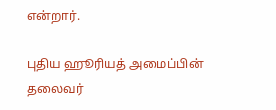என்றார்.

புதிய ஹூரியத் அமைப்பின் தலைவர்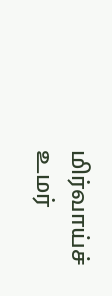மிர்வாய்ச் உமர்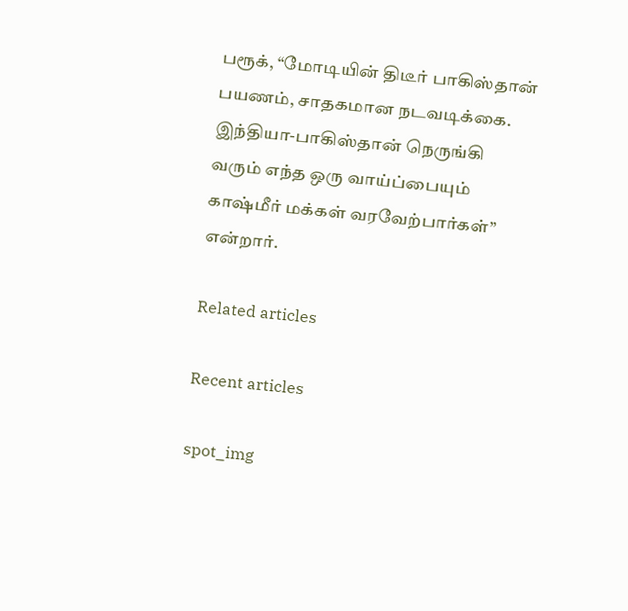பரூக், “மோடியின் திடீர் பாகிஸ்தான் பயணம், சாதகமான நடவடிக்கை. இந்தியா-பாகிஸ்தான் நெருங்கி வரும் எந்த ஒரு வாய்ப்பையும் காஷ்மீர் மக்கள் வரவேற்பார்கள்” என்றார்.

Related articles

Recent articles

spot_img